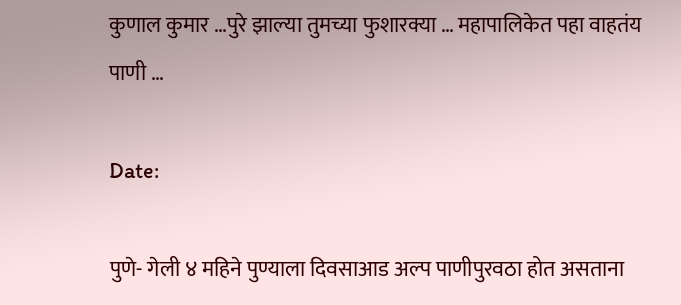कुणाल कुमार …पुरे झाल्या तुमच्या फुशारक्या … महापालिकेत पहा वाहतंय पाणी …

Date:

पुणे- गेली ४ महिने पुण्याला दिवसाआड अल्प पाणीपुरवठा होत असताना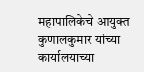महापालिकेचे आयुक्त कुणालकुमार यांच्या कार्यालयाच्या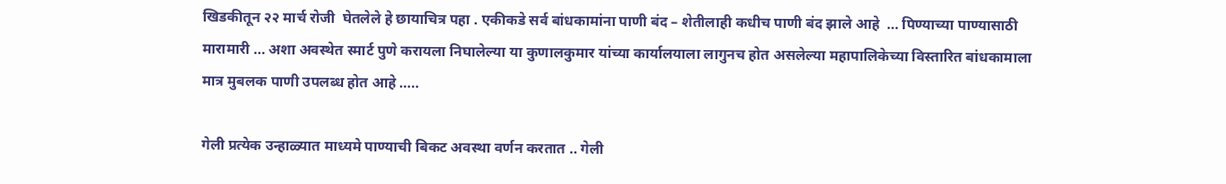खिडकीतून २२ मार्च रोजी  घेतलेले हे छायाचित्र पहा . एकीकडे सर्व बांधकामांना पाणी बंद – शेतीलाही कधीच पाणी बंद झाले आहे  … पिण्याच्या पाण्यासाठी मारामारी … अशा अवस्थेत स्मार्ट पुणे करायला निघालेल्या या कुणालकुमार यांच्या कार्यालयाला लागुनच होत असलेल्या महापालिकेच्या विस्तारित बांधकामाला मात्र मुबलक पाणी उपलब्ध होत आहे …..

गेली प्रत्येक उन्हाळ्यात माध्यमे पाण्याची बिकट अवस्था वर्णन करतात .. गेली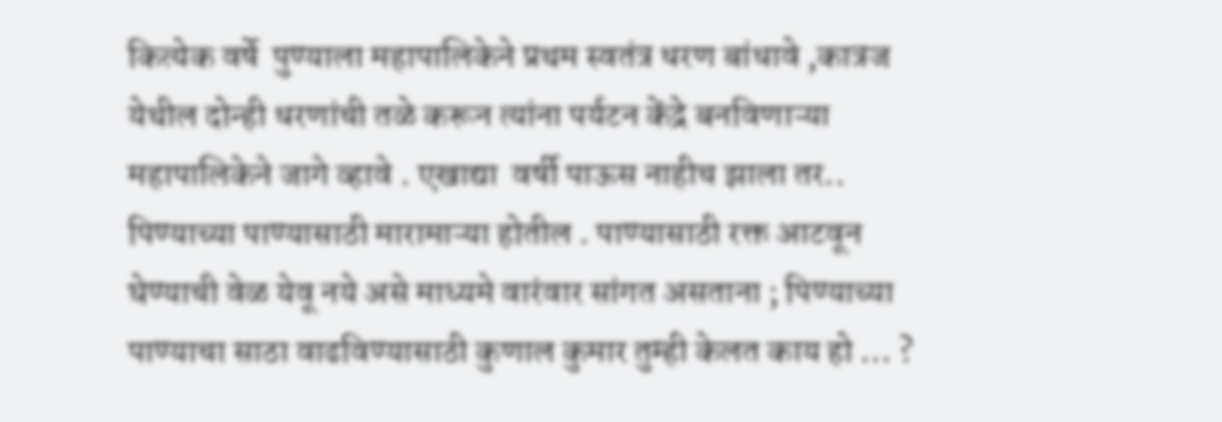कित्येक वर्षे  पुण्याला महापालिकेने प्रथम स्वतंत्र धरण बांधावे ,कात्रज येथील दोन्ही धरणांची तळे करून त्यांना पर्यटन केंद्रे बनविणाऱ्या महापालिकेने जागे व्हावे . एखाद्या  वर्षी पाऊस नाहीच झाला तर.. पिण्याच्या पाण्यासाठी मारामाऱ्या होतील . पाण्यासाठी रक्त आटवून घेण्याची वेळ येवू नये असे माध्यमे वारंवार सांगत असताना ; पिण्याच्या  पाण्याचा साठा वाढविण्यासाठी कुणाल कुमार तुम्ही केलत काय हो … ?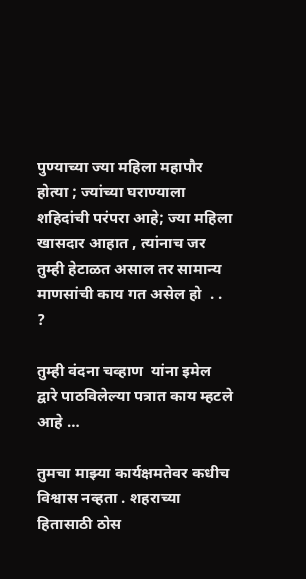पुण्याच्या ज्या महिला महापौर होत्या ; ज्यांच्या घराण्याला शहिदांची परंपरा आहे; ज्या महिला खासदार आहात , त्यांनाच जर तुम्ही हेटाळत असाल तर सामान्य माणसांची काय गत असेल हो  . . ?

तुम्ही वंदना चव्हाण  यांना इमेल द्वारे पाठविलेल्या पत्रात काय म्हटले आहे …

तुमचा माझ्या कार्यक्षमतेवर कधीच विश्वास नव्हता . शहराच्या हितासाठी ठोस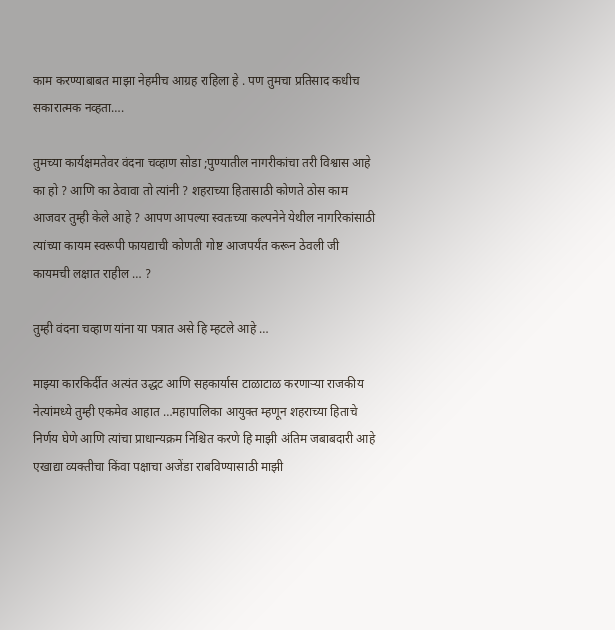काम करण्याबाबत माझा नेहमीच आग्रह राहिला हे . पण तुमचा प्रतिसाद कधीच सकारात्मक नव्हता….

तुमच्या कार्यक्षमतेवर वंदना चव्हाण सोडा ;पुण्यातील नागरीकांचा तरी विश्वास आहे का हो ? आणि का ठेवावा तो त्यांनी ? शहराच्या हितासाठी कोणते ठोस काम आजवर तुम्ही केले आहे ? आपण आपल्या स्वतःच्या कल्पनेने येथील नागरिकांसाठी त्यांच्या कायम स्वरूपी फायद्याची कोणती गोष्ट आजपर्यंत करून ठेवली जी कायमची लक्षात राहील … ?

तुम्ही वंदना चव्हाण यांना या पत्रात असे हि म्हटले आहे …

माझ्या कारकिर्दीत अत्यंत उद्धट आणि सहकार्यास टाळाटाळ करणाऱ्या राजकीय नेत्यांमध्ये तुम्ही एकमेव आहात …महापालिका आयुक्त म्हणून शहराच्या हिताचे निर्णय घेणे आणि त्यांचा प्राधान्यक्रम निश्चित करणे हि माझी अंतिम जबाबदारी आहे एखाद्या व्यक्तीचा किंवा पक्षाचा अजेंडा राबविण्यासाठी माझी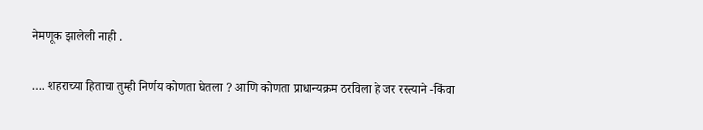नेमणूक झालेली नाही .

…. शहराच्या हिताचा तुम्ही निर्णय कोणता घेतला ? आणि कोणता प्राधान्यक्रम ठरविला हे जर रस्त्याने -किंवा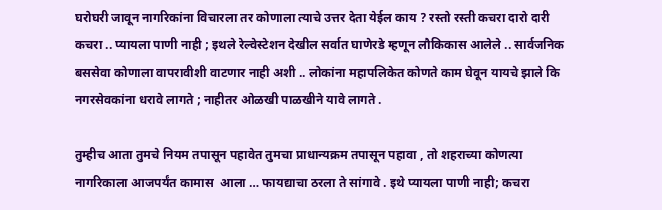घरोघरी जावून नागरिकांना विचारला तर कोणाला त्याचे उत्तर देता येईल काय ? रस्तो रस्ती कचरा दारो दारी कचरा .. प्यायला पाणी नाही ; इथले रेल्वेस्टेशन देखील सर्वात घाणेरडे म्हणून लौकिकास आलेले .. सार्वजनिक बससेवा कोणाला वापरावीशी वाटणार नाही अशी .. लोकांना महापलिकेत कोणते काम घेवून यायचे झाले कि नगरसेवकांना धरावे लागते ; नाहीतर ओळखी पाळखीने यावे लागते .

तुम्हीच आता तुमचे नियम तपासून पहावेत तुमचा प्राधान्यक्रम तपासून पहावा , तो शहराच्या कोणत्या नागरिकाला आजपर्यंत कामास  आला … फायद्याचा ठरला ते सांगावे . इथे प्यायला पाणी नाही; कचरा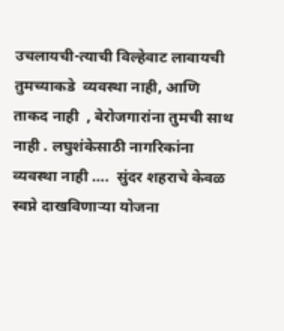उचलायची-त्याची विल्हेवाट लावायची तुमच्याकडे  व्यवस्था नाही, आणि ताकद नाही  , बेरोजगारांना तुमची साथ नाही . लघुशंकेसाठी नागरिकांना व्यवस्था नाही ….  सुंदर शहराचे केवळ स्वप्ने दाखविणाऱ्या योजना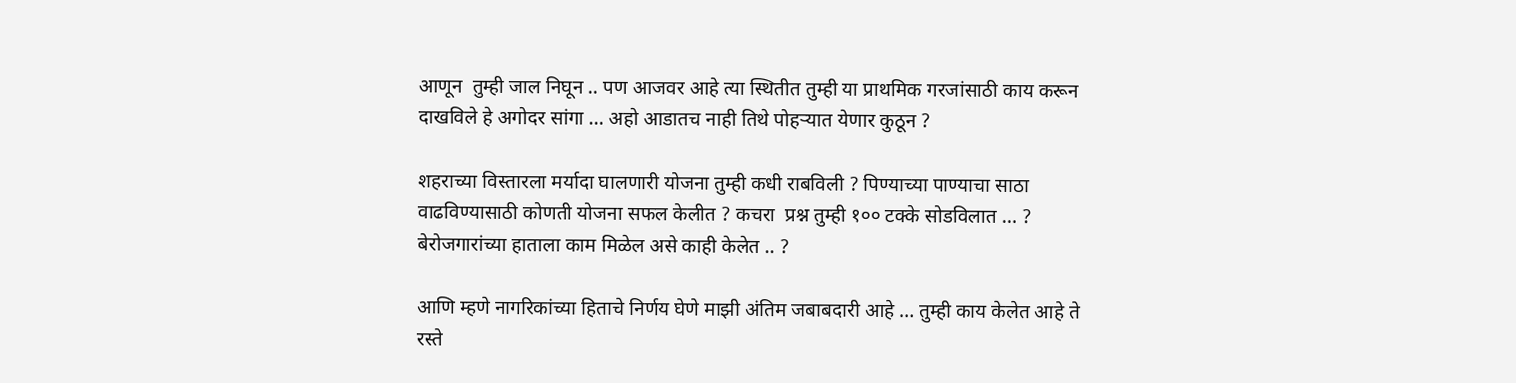आणून  तुम्ही जाल निघून .. पण आजवर आहे त्या स्थितीत तुम्ही या प्राथमिक गरजांसाठी काय करून दाखविले हे अगोदर सांगा … अहो आडातच नाही तिथे पोहऱ्यात येणार कुठून ?

शहराच्या विस्तारला मर्यादा घालणारी योजना तुम्ही कधी राबविली ? पिण्याच्या पाण्याचा साठा वाढविण्यासाठी कोणती योजना सफल केलीत ? कचरा  प्रश्न तुम्ही १०० टक्के सोडविलात … ? बेरोजगारांच्या हाताला काम मिळेल असे काही केलेत .. ?

आणि म्हणे नागरिकांच्या हिताचे निर्णय घेणे माझी अंतिम जबाबदारी आहे … तुम्ही काय केलेत आहे ते रस्ते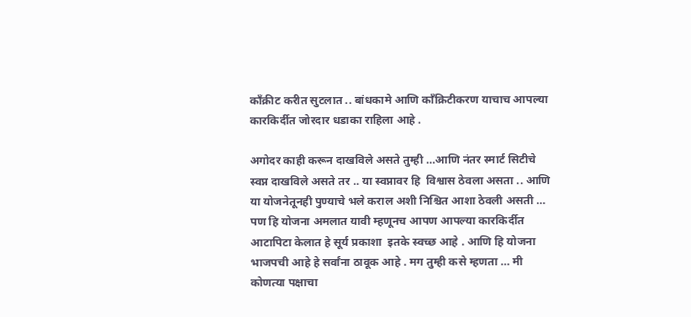कॉंक्रीट करीत सुटलात .. बांधकामे आणि काँक्रिटीकरण याचाच आपल्या कारकिर्दीत जोरदार धडाका राहिला आहे .

अगोदर काही करून दाखविले असते तुम्ही …आणि नंतर स्मार्ट सिटीचे स्वप्न दाखविले असते तर .. या स्वप्नावर हि  विश्वास ठेवला असता .. आणि या योजनेतूनही पुण्याचे भले कराल अशी निश्चित आशा ठेवली असती … पण हि योजना अमलात यावी म्हणूनच आपण आपल्या कारकिर्दीत आटापिटा केलात हे सूर्य प्रकाशा  इतके स्वच्छ आहे . आणि हि योजना भाजपची आहे हे सर्वांना ठावूक आहे . मग तुम्ही कसे म्हणता … मी कोणत्या पक्षाचा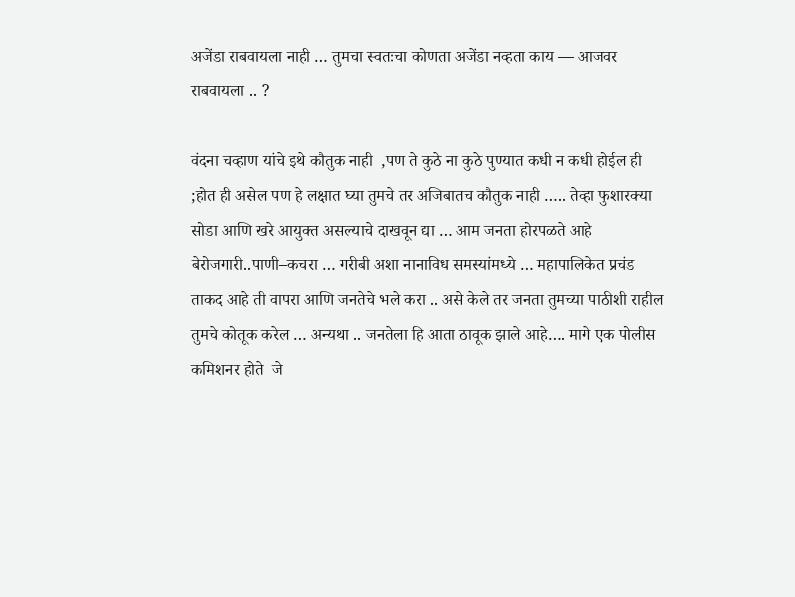अजेंडा राबवायला नाही … तुमचा स्वतःचा कोणता अजेंडा नव्हता काय — आजवर राबवायला .. ?

वंदना चव्हाण यांचे इथे कौतुक नाही  ,पण ते कुठे ना कुठे पुण्यात कधी न कधी होईल ही ;होत ही असेल पण हे लक्षात घ्या तुमचे तर अजिबातच कौतुक नाही ….. तेव्हा फुशारक्या सोडा आणि खरे आयुक्त असल्याचे दाखवून द्या … आम जनता होरपळते आहे बेरोजगारी..पाणी–कचरा … गरीबी अशा नानाविध समस्यांमध्ये … महापालिकेत प्रचंड ताकद आहे ती वापरा आणि जनतेचे भले करा .. असे केले तर जनता तुमच्या पाठीशी राहील तुमचे कोतूक करेल … अन्यथा .. जनतेला हि आता ठावूक झाले आहे…. मागे एक पोलीस कमिशनर होते  जे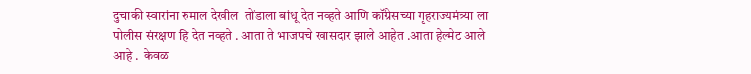दुचाकी स्वारांना रुमाल देखील  तोंडाला बांधू देत नव्हते आणि कॉंग्रेसच्या गृहराज्यमंत्र्या ला पोलीस संरक्षण हि देत नव्हते . आता ते भाजपचे खासदार झाले आहेत .आता हेल्मेट आले आहे .  केवळ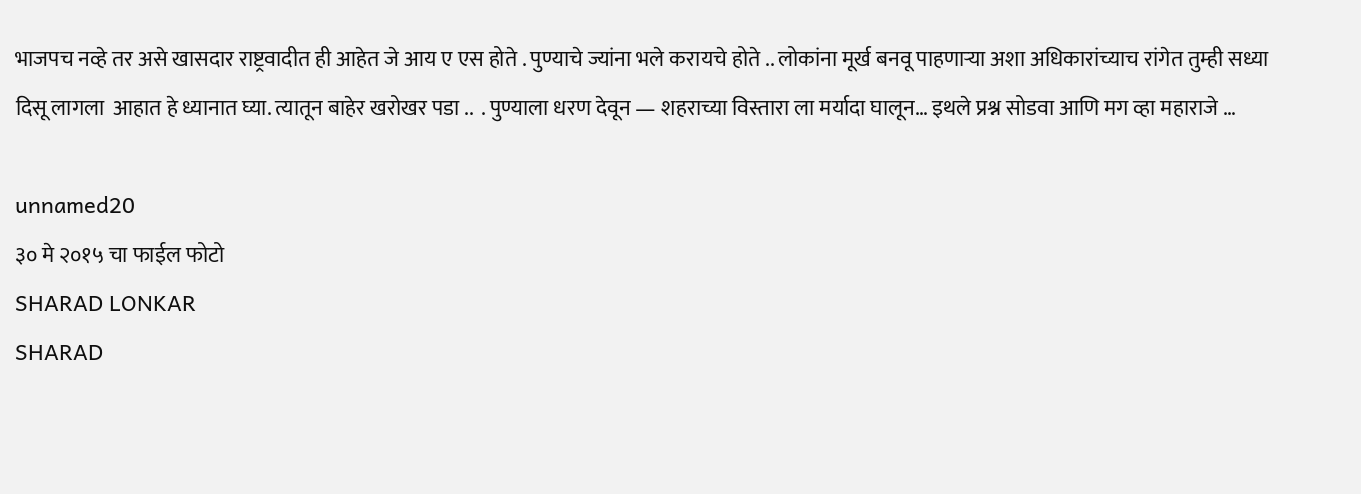भाजपच नव्हे तर असे खासदार राष्ट्रवादीत ही आहेत जे आय ए एस होते . पुण्याचे ज्यांना भले करायचे होते .. लोकांना मूर्ख बनवू पाहणाऱ्या अशा अधिकारांच्याच रांगेत तुम्ही सध्या दिसू लागला  आहात हे ध्यानात घ्या. त्यातून बाहेर खरोखर पडा ..  . पुण्याला धरण देवून — शहराच्या विस्तारा ला मर्यादा घालून… इथले प्रश्न सोडवा आणि मग व्हा महाराजे …

unnamed20
३० मे २०१५ चा फाईल फोटो
SHARAD LONKAR
SHARAD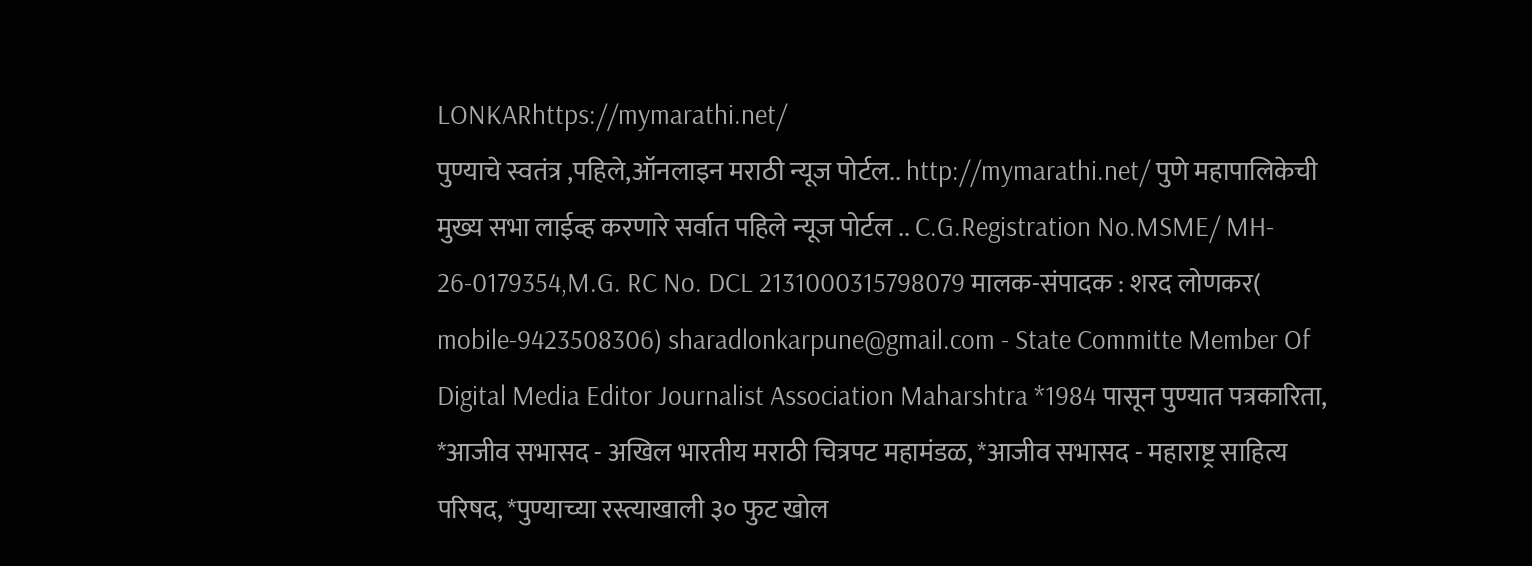LONKARhttps://mymarathi.net/
पुण्याचे स्वतंत्र ,पहिले,ऑनलाइन मराठी न्यूज पोर्टल.. http://mymarathi.net/ पुणे महापालिकेची मुख्य सभा लाईव्ह करणारे सर्वात पहिले न्यूज पोर्टल .. C.G.Registration No.MSME/ MH- 26-0179354,M.G. RC No. DCL 2131000315798079 मालक-संपादक : शरद लोणकर( mobile-9423508306) sharadlonkarpune@gmail.com - State Committe Member Of Digital Media Editor Journalist Association Maharshtra *1984 पासून पुण्यात पत्रकारिता, *आजीव सभासद - अखिल भारतीय मराठी चित्रपट महामंडळ, *आजीव सभासद - महाराष्ट्र साहित्य परिषद, *पुण्याच्या रस्त्याखाली ३० फुट खोल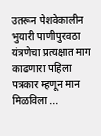उतरून पेशवेकालीन भुयारी पाणीपुरवठा यंत्रणेचा प्रत्यक्षात माग काढणारा पहिला पत्रकार म्हणून मान मिळविला ...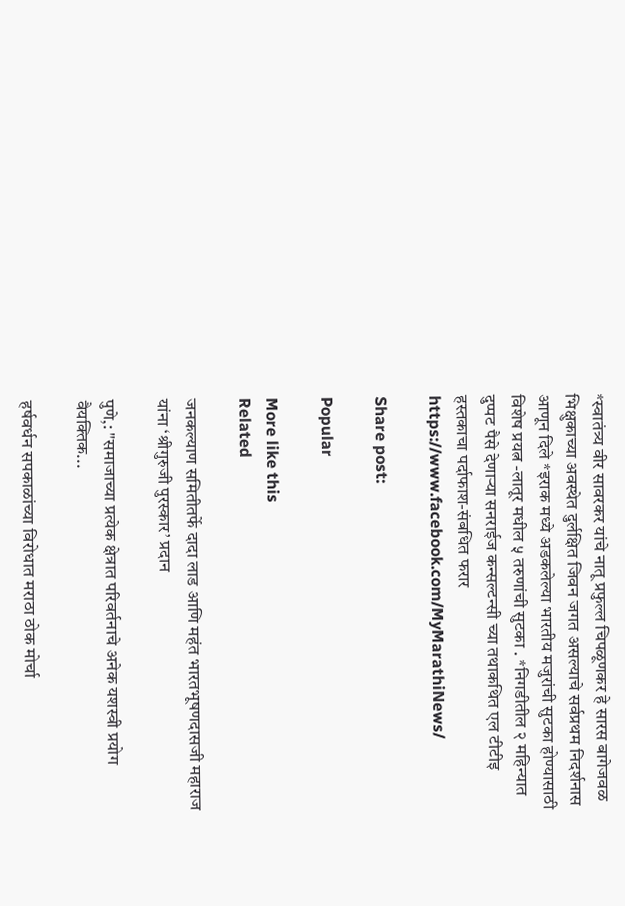*स्वातंत्र्य वीर सावरकर यांचे नातू प्रफुल्ल चिपळूणकर हे सारस बागेजवळ भिक्षुकाच्या अवस्थेत दुर्लक्षित जिवन जगत असल्याचे सर्वप्रथम निदर्शनास आणून दिले *इराक मध्ये अडकलेल्या भारतीय मजुरांची सुटका होण्यासाठी विशेष प्रयत्न -लातूर मधील ५ तरुणांची सुटका . *निगडीतील २ महिन्यात दुप्पट पैसे देणाऱ्या सनराईज कन्सल्टन्सी च्या तथाकथित एल टीटीइ हस्तकाचा पर्दाफाश-संबधित फरार https://www.facebook.com/MyMarathiNews/

Share post:

Popular

More like this
Related

जनकल्याण समितीतर्फे दादा लाड आणि महंत भारतभूषणदासजी महाराज यांना ‘श्रीगुरुजी पुरस्कार’ प्रदान

पुणे,: "समाजाच्या प्रत्येक क्षेत्रात परिवर्तनाचे अनेक यशस्वी प्रयोग वैयक्तिक...

हर्षवर्धन सपकाळांच्या विरोधात मराठा ठोक मोर्चा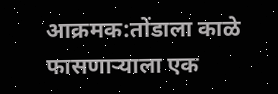आक्रमक:तोंडाला काळे फासणाऱ्याला एक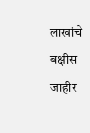लाखांचे बक्षीस जाहीर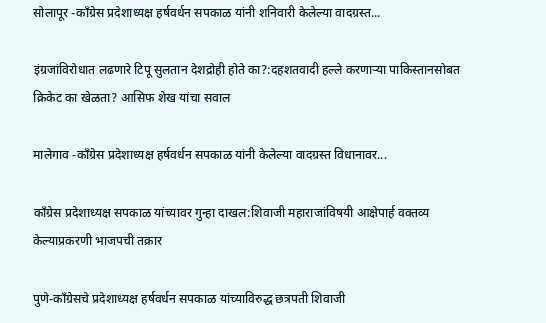सोलापूर -कॉंग्रेस प्रदेशाध्यक्ष हर्षवर्धन सपकाळ यांनी शनिवारी केलेल्या वादग्रस्त...

इंग्रजांविरोधात लढणारे टिपू सुलतान देशद्रोही होते का?:दहशतवादी हल्ले करणाऱ्या पाकिस्तानसोबत क्रिकेट का खेळता? आसिफ शेख यांचा सवाल

मालेगाव -कॉंग्रेस प्रदेशाध्यक्ष हर्षवर्धन सपकाळ यांनी केलेल्या वादग्रस्त विधानावर...

काँग्रेस प्रदेशाध्यक्ष सपकाळ यांच्यावर गुन्हा दाखल:शिवाजी महाराजांविषयी आक्षेपार्ह वक्तव्य केल्याप्रकरणी भाजपची तक्रार

पुणे-काँग्रेसचे प्रदेशाध्यक्ष हर्षवर्धन सपकाळ यांच्याविरुद्ध छत्रपती शिवाजी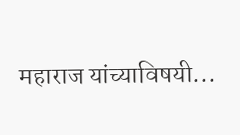महाराज यांच्याविषयी...